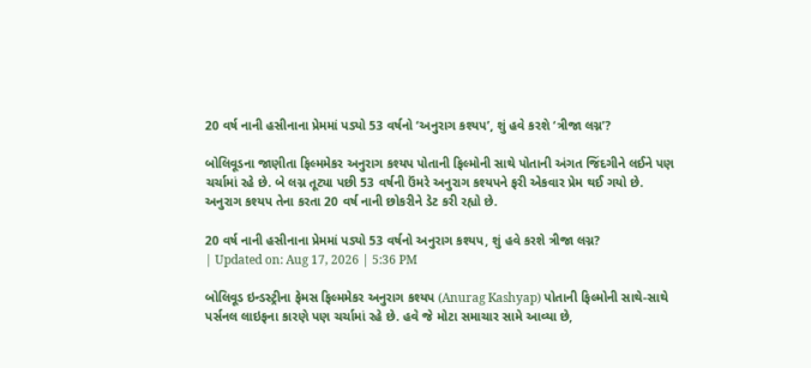20 વર્ષ નાની હસીનાના પ્રેમમાં પડ્યો 53 વર્ષનો ‘અનુરાગ કશ્યપ’, શું હવે કરશે ‘ત્રીજા લગ્ન’?

બોલિવૂડના જાણીતા ફિલ્મમેકર અનુરાગ કશ્યપ પોતાની ફિલ્મોની સાથે પોતાની અંગત જિંદગીને લઈને પણ ચર્ચામાં રહે છે. બે લગ્ન તૂટ્યા પછી 53 વર્ષની ઉંમરે અનુરાગ કશ્યપને ફરી એકવાર પ્રેમ થઈ ગયો છે. અનુરાગ કશ્યપ તેના કરતા 20 વર્ષ નાની છોકરીને ડેટ કરી રહ્યો છે.

20 વર્ષ નાની હસીનાના પ્રેમમાં પડ્યો 53 વર્ષનો અનુરાગ કશ્યપ, શું હવે કરશે ત્રીજા લગ્ન?
| Updated on: Aug 17, 2026 | 5:36 PM

બોલિવૂડ ઇન્ડસ્ટ્રીના ફેમસ ફિલ્મમેકર અનુરાગ કશ્યપ (Anurag Kashyap) પોતાની ફિલ્મોની સાથે-સાથે પર્સનલ લાઇફના કારણે પણ ચર્ચામાં રહે છે. હવે જે મોટા સમાચાર સામે આવ્યા છે,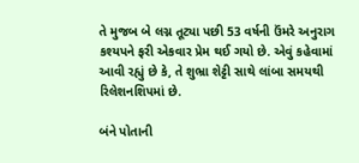તે મુજબ બે લગ્ન તૂટ્યા પછી 53 વર્ષની ઉંમરે અનુરાગ કશ્યપને ફરી એકવાર પ્રેમ થઈ ગયો છે. એવું કહેવામાં આવી રહ્યું છે કે, તે શુભ્રા શેટ્ટી સાથે લાંબા સમયથી રિલેશનશિપમાં છે.

બંને પોતાની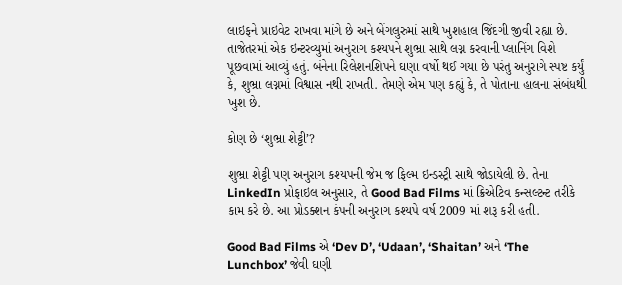લાઇફને પ્રાઇવેટ રાખવા માંગે છે અને બેંગલુરુમાં સાથે ખુશહાલ જિંદગી જીવી રહ્યા છે. તાજેતરમાં એક ઇન્ટરવ્યુમાં અનુરાગ કશ્યપને શુભ્રા સાથે લગ્ન કરવાની પ્લાનિંગ વિશે પૂછવામાં આવ્યું હતું. બંનેના રિલેશનશિપને ઘણા વર્ષો થઈ ગયા છે પરંતુ અનુરાગે સ્પષ્ટ કર્યું કે, શુભ્રા લગ્નમાં વિશ્વાસ નથી રાખતી. તેમણે એમ પણ કહ્યું કે, તે પોતાના હાલના સંબંધથી ખુશ છે.

કોણ છે ‘શુભ્રા શેટ્ટી’?

શુભ્રા શેટ્ટી પણ અનુરાગ કશ્યપની જેમ જ ફિલ્મ ઇન્ડસ્ટ્રી સાથે જોડાયેલી છે. તેના LinkedIn પ્રોફાઇલ અનુસાર, તે Good Bad Films માં ક્રિએટિવ કન્સલ્ટન્ટ તરીકે કામ કરે છે. આ પ્રોડક્શન કંપની અનુરાગ કશ્યપે વર્ષ 2009 માં શરૂ કરી હતી.

Good Bad Films એ ‘Dev D’, ‘Udaan’, ‘Shaitan’ અને ‘The Lunchbox’ જેવી ઘણી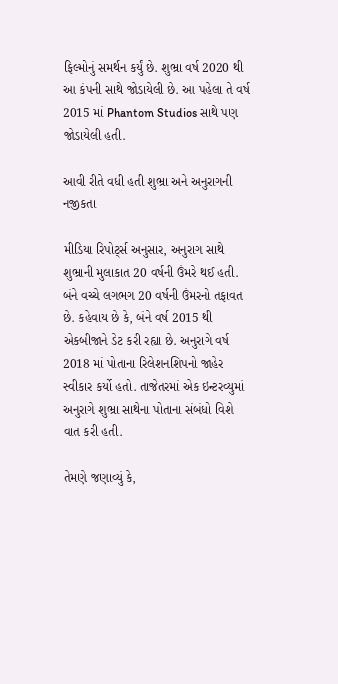ફિલ્મોનું સમર્થન કર્યું છે. શુભ્રા વર્ષ 2020 થી આ કંપની સાથે જોડાયેલી છે. આ પહેલા તે વર્ષ 2015 માં Phantom Studios સાથે પણ જોડાયેલી હતી.

આવી રીતે વધી હતી શુભ્રા અને અનુરાગની નજીકતા

મીડિયા રિપોર્ટ્સ અનુસાર, અનુરાગ સાથે શુભ્રાની મુલાકાત 20 વર્ષની ઉંમરે થઈ હતી. બંને વચ્ચે લગભગ 20 વર્ષની ઉંમરનો તફાવત છે. કહેવાય છે કે, બંને વર્ષ 2015 થી એકબીજાને ડેટ કરી રહ્યા છે. અનુરાગે વર્ષ 2018 માં પોતાના રિલેશનશિપનો જાહેર સ્વીકાર કર્યો હતો. તાજેતરમાં એક ઇન્ટરવ્યુમાં અનુરાગે શુભ્રા સાથેના પોતાના સંબંધો વિશે વાત કરી હતી.

તેમણે જણાવ્યું કે,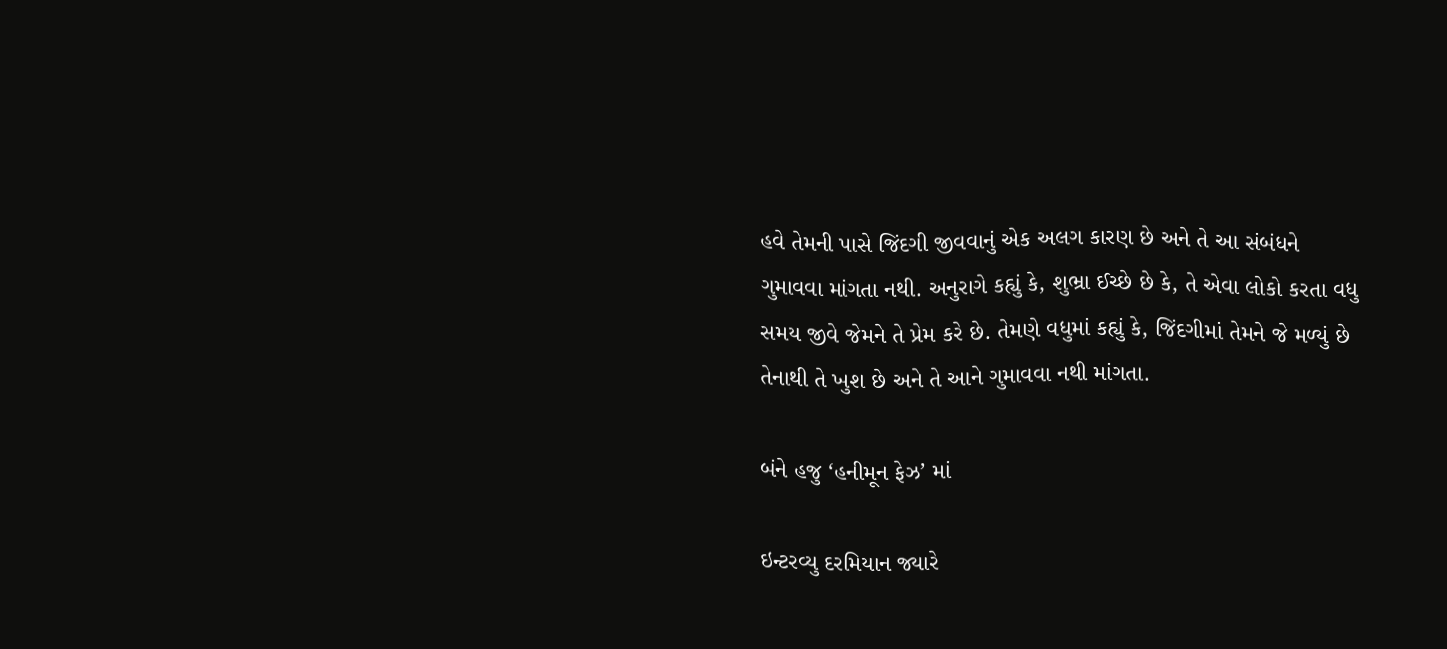હવે તેમની પાસે જિંદગી જીવવાનું એક અલગ કારણ છે અને તે આ સંબંધને ગુમાવવા માંગતા નથી. અનુરાગે કહ્યું કે, શુભ્રા ઈચ્છે છે કે, તે એવા લોકો કરતા વધુ સમય જીવે જેમને તે પ્રેમ કરે છે. તેમણે વધુમાં કહ્યું કે, જિંદગીમાં તેમને જે મળ્યું છે તેનાથી તે ખુશ છે અને તે આને ગુમાવવા નથી માંગતા.

બંને હજુ ‘હનીમૂન ફેઝ’ માં

ઇન્ટરવ્યુ દરમિયાન જ્યારે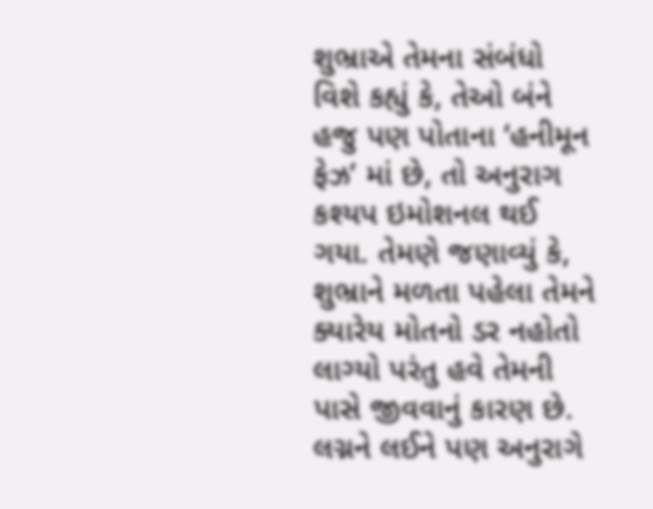શુભ્રાએ તેમના સંબંધો વિશે કહ્યું કે, તેઓ બંને હજુ પણ પોતાના ‘હનીમૂન ફેઝ’ માં છે, તો અનુરાગ કશ્યપ ઇમોશનલ થઈ ગયા. તેમણે જણાવ્યું કે, શુભ્રાને મળતા પહેલા તેમને ક્યારેય મોતનો ડર નહોતો લાગ્યો પરંતુ હવે તેમની પાસે જીવવાનું કારણ છે. લગ્નને લઈને પણ અનુરાગે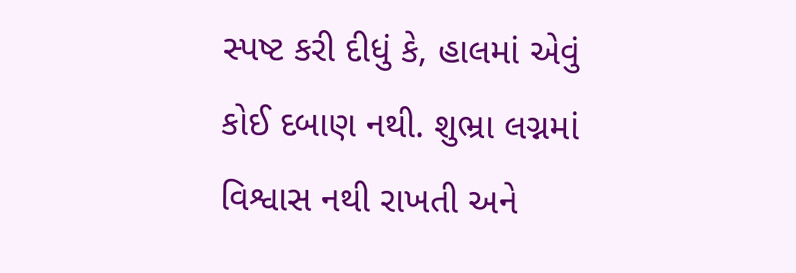સ્પષ્ટ કરી દીધું કે, હાલમાં એવું કોઈ દબાણ નથી. શુભ્રા લગ્નમાં વિશ્વાસ નથી રાખતી અને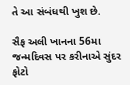તે આ સંબંધથી ખુશ છે.

સૈફ અલી ખાનના 56મા જન્મદિવસ પર કરીનાએ સુંદર ફોટો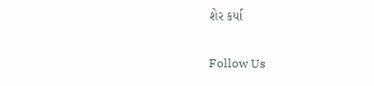શેર કર્યા

Follow Us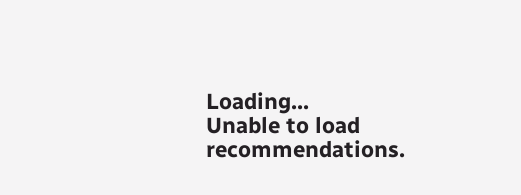Loading...
Unable to load recommendations.